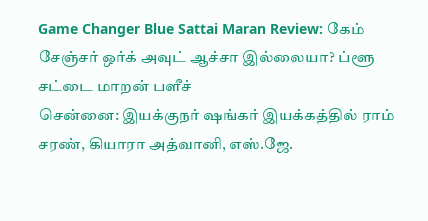Game Changer Blue Sattai Maran Review: கேம் சேஞ்சர் ஒர்க் அவுட் ஆச்சா இல்லையா? ப்ளூ சட்டை மாறன் பளீச்
சென்னை: இயக்குநர் ஷங்கர் இயக்கத்தில் ராம் சரண், கியாரா அத்வானி, எஸ்.ஜே.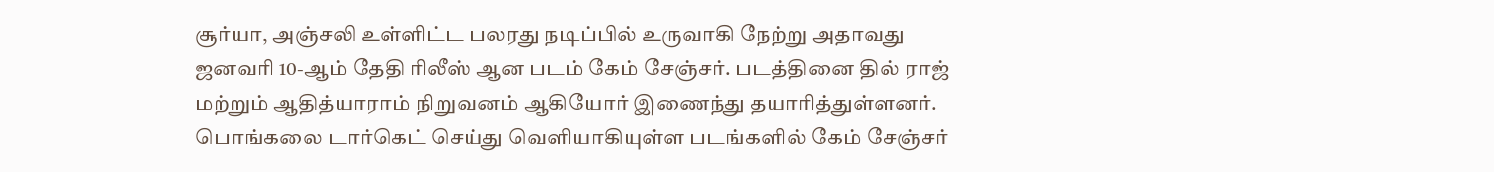சூர்யா, அஞ்சலி உள்ளிட்ட பலரது நடிப்பில் உருவாகி நேற்று அதாவது ஜனவரி 10-ஆம் தேதி ரிலீஸ் ஆன படம் கேம் சேஞ்சர். படத்தினை தில் ராஜ் மற்றும் ஆதித்யாராம் நிறுவனம் ஆகியோர் இணைந்து தயாரித்துள்ளனர். பொங்கலை டார்கெட் செய்து வெளியாகியுள்ள படங்களில் கேம் சேஞ்சர்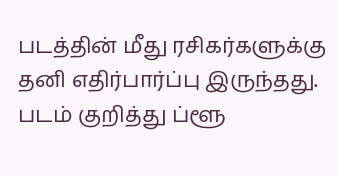படத்தின் மீது ரசிகர்களுக்கு தனி எதிர்பார்ப்பு இருந்தது. படம் குறித்து ப்ளூ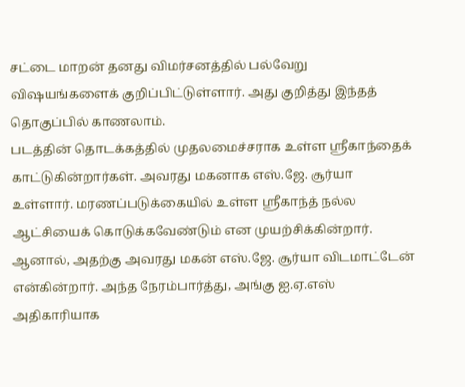சட்டை மாறன் தனது விமர்சனத்தில் பல்வேறு விஷயங்களைக் குறிப்பிட்டுள்ளார். அது குறித்து இந்தத் தொகுப்பில் காணலாம்.
படத்தின் தொடக்கத்தில் முதலமைச்சராக உள்ள ஸ்ரீகாந்தைக் காட்டுகின்றார்கள். அவரது மகனாக எஸ்.ஜே. சூர்யா உள்ளார். மரணப்படுக்கையில் உள்ள ஸ்ரீகாந்த் நல்ல ஆட்சியைக் கொடுக்கவேண்டும் என முயற்சிக்கின்றார். ஆனால், அதற்கு அவரது மகன் எஸ்.ஜே. சூர்யா விடமாட்டேன் என்கின்றார். அந்த நேரம்பார்த்து, அங்கு ஐ.ஏ.எஸ் அதிகாரியாக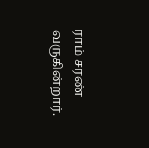ராம் சரண் வருகின்றார்.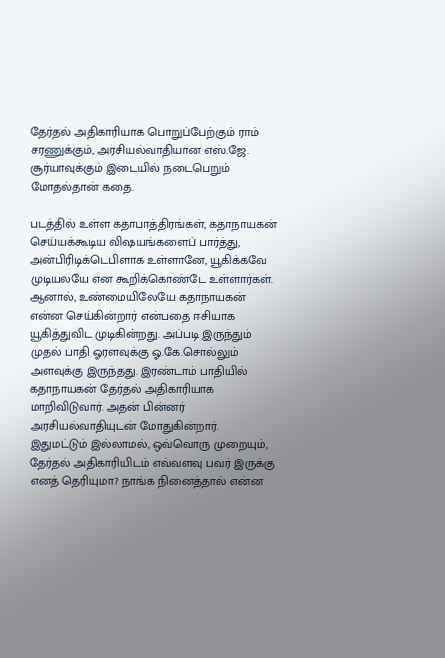தேர்தல் அதிகாரியாக பொறுப்பேற்கும் ராம் சரணுக்கும், அரசியல்வாதியான எஸ்.ஜே. சூர்யாவுக்கும் இடையில் நடைபெறும் மோதல்தான் கதை.

படத்தில் உள்ள கதாபாத்திரங்கள், கதாநாயகன் செய்யக்கூடிய விஷயங்களைப் பார்த்து, அன்பிரிடிக்டெபிளாக உள்ளானே, யூகிக்கவே முடியலயே என கூறிக்கொண்டே உள்ளார்கள். ஆனால், உண்மையிலேயே கதாநாயகன் என்ன செய்கின்றார் என்பதை ஈசியாக யூகித்துவிட முடிகின்றது. அப்படி இருந்தும் முதல் பாதி ஓரளவுக்கு ஓ.கே.சொல்லும் அளவுக்கு இருந்தது. இரண்டாம் பாதியில் கதாநாயகன் தேர்தல் அதிகாரியாக மாறிவிடுவார். அதன் பின்னர் அரசியல்வாதியுடன் மோதுகின்றார். இதுமட்டும் இல்லாமல், ஒவ்வொரு முறையும், தேர்தல் அதிகாரியிடம் எவ்வளவு பவர் இருக்கு எனத் தெரியுமா? நாங்க நினைத்தால் என்ன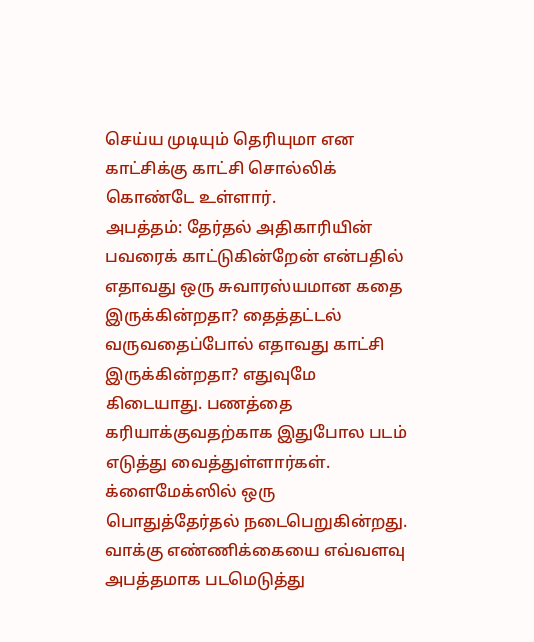செய்ய முடியும் தெரியுமா என காட்சிக்கு காட்சி சொல்லிக் கொண்டே உள்ளார்.
அபத்தம்: தேர்தல் அதிகாரியின் பவரைக் காட்டுகின்றேன் என்பதில் எதாவது ஒரு சுவாரஸ்யமான கதை இருக்கின்றதா? தைத்தட்டல் வருவதைப்போல் எதாவது காட்சி இருக்கின்றதா? எதுவுமே கிடையாது. பணத்தை கரியாக்குவதற்காக இதுபோல படம் எடுத்து வைத்துள்ளார்கள். க்ளைமேக்ஸில் ஒரு பொதுத்தேர்தல் நடைபெறுகின்றது. வாக்கு எண்ணிக்கையை எவ்வளவு அபத்தமாக படமெடுத்து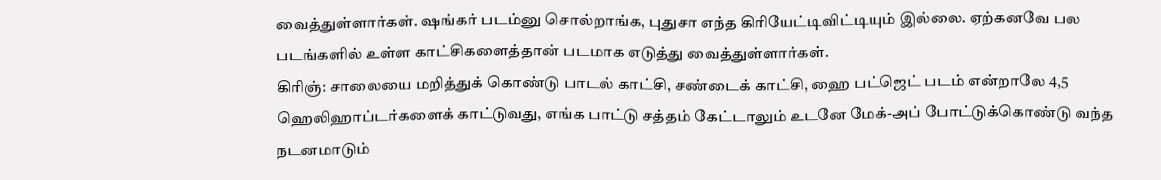வைத்துள்ளார்கள். ஷங்கர் படம்னு சொல்றாங்க, புதுசா எந்த கிரியேட்டிவிட்டியும் இல்லை. ஏற்கனவே பல படங்களில் உள்ள காட்சிகளைத்தான் படமாக எடுத்து வைத்துள்ளார்கள்.
கிரிஞ்: சாலையை மறித்துக் கொண்டு பாடல் காட்சி, சண்டைக் காட்சி, ஹை பட்ஜெட் படம் என்றாலே 4,5 ஹெலிஹாப்டர்களைக் காட்டுவது, எங்க பாட்டு சத்தம் கேட்டாலும் உடனே மேக்-அப் போட்டுக்கொண்டு வந்த நடனமாடும்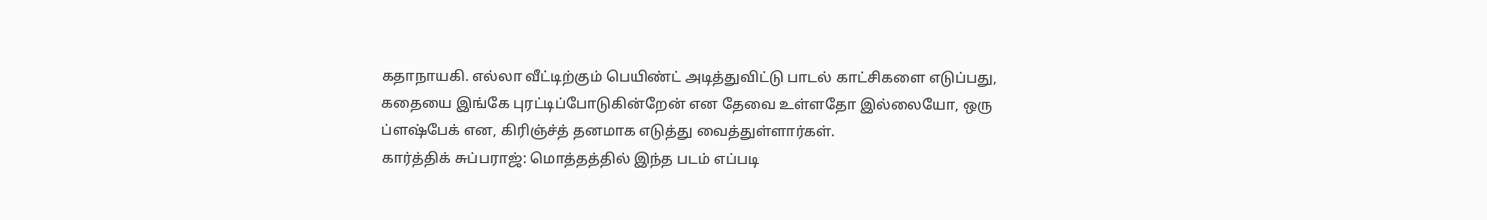கதாநாயகி. எல்லா வீட்டிற்கும் பெயிண்ட் அடித்துவிட்டு பாடல் காட்சிகளை எடுப்பது, கதையை இங்கே புரட்டிப்போடுகின்றேன் என தேவை உள்ளதோ இல்லையோ, ஒரு ப்ளஷ்பேக் என, கிரிஞ்ச்த் தனமாக எடுத்து வைத்துள்ளார்கள்.
கார்த்திக் சுப்பராஜ்: மொத்தத்தில் இந்த படம் எப்படி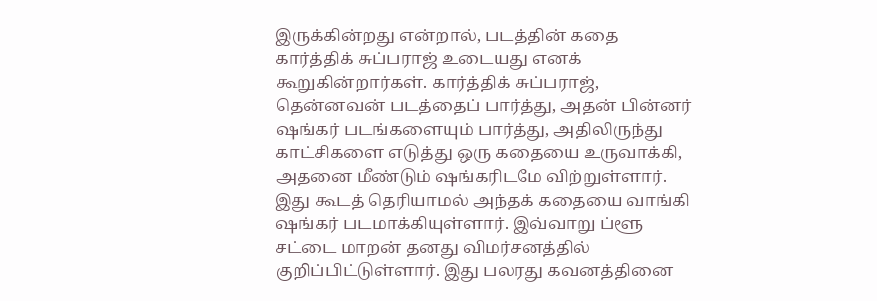இருக்கின்றது என்றால், படத்தின் கதை கார்த்திக் சுப்பராஜ் உடையது எனக் கூறுகின்றார்கள். கார்த்திக் சுப்பராஜ், தென்னவன் படத்தைப் பார்த்து, அதன் பின்னர் ஷங்கர் படங்களையும் பார்த்து, அதிலிருந்து காட்சிகளை எடுத்து ஒரு கதையை உருவாக்கி, அதனை மீண்டும் ஷங்கரிடமே விற்றுள்ளார். இது கூடத் தெரியாமல் அந்தக் கதையை வாங்கி ஷங்கர் படமாக்கியுள்ளார். இவ்வாறு ப்ளூ சட்டை மாறன் தனது விமர்சனத்தில் குறிப்பிட்டுள்ளார். இது பலரது கவனத்தினை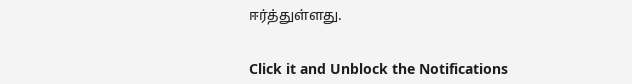ஈர்த்துள்ளது.


Click it and Unblock the Notifications